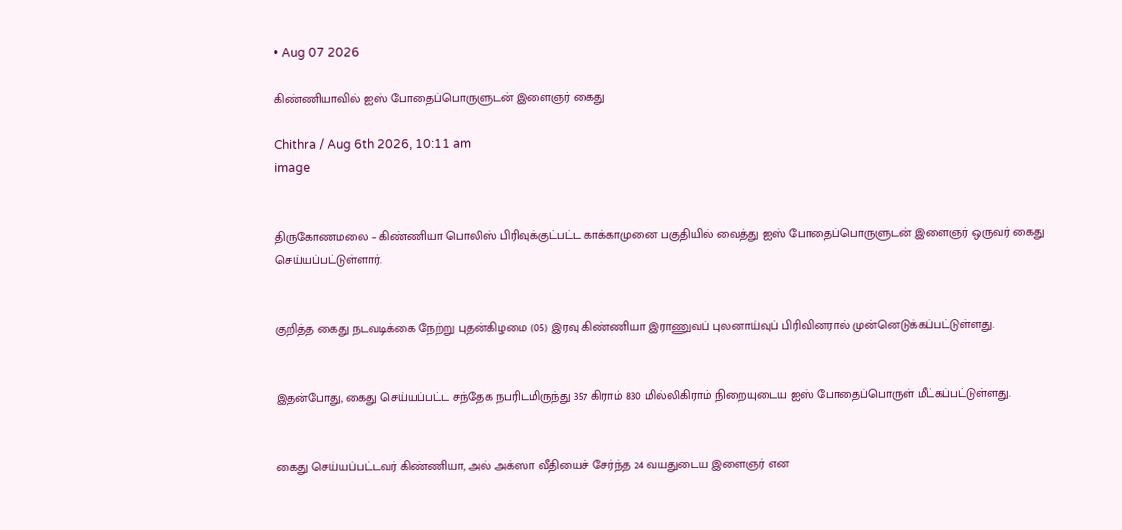• Aug 07 2026

கிண்ணியாவில் ஐஸ் போதைப்பொருளுடன் இளைஞர் கைது

Chithra / Aug 6th 2026, 10:11 am
image


திருகோணமலை – கிண்ணியா பொலிஸ் பிரிவுக்குட்பட்ட காக்காமுனை பகுதியில் வைத்து ஐஸ் போதைப்பொருளுடன் இளைஞர் ஒருவர் கைது செய்யப்பட்டுள்ளார்.


குறித்த கைது நடவடிக்கை நேற்று புதன்கிழமை (05) இரவு கிண்ணியா இராணுவப் புலனாய்வுப் பிரிவினரால் முன்னெடுக்கப்பட்டுள்ளது.


இதன்போது, கைது செய்யப்பட்ட சந்தேக நபரிடமிருந்து 357 கிராம் 830 மில்லிகிராம் நிறையுடைய ஐஸ் போதைப்பொருள் மீட்கப்பட்டுள்ளது.


கைது செய்யப்பட்டவர் கிண்ணியா, அல் அக்ஸா வீதியைச் சேர்ந்த 24 வயதுடைய இளைஞர் என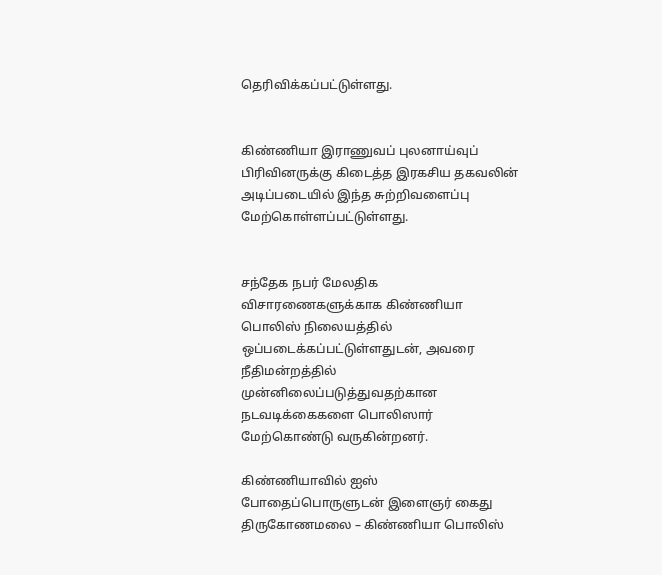தெரிவிக்கப்பட்டுள்ளது.


கிண்ணியா இராணுவப் புலனாய்வுப் பிரிவினருக்கு கிடைத்த இரகசிய தகவலின் அடிப்படையில் இந்த சுற்றிவளைப்பு மேற்கொள்ளப்பட்டுள்ளது.


சந்தேக நபர் மேலதிக விசாரணைகளுக்காக கிண்ணியா பொலிஸ் நிலையத்தில் ஒப்படைக்கப்பட்டுள்ளதுடன், அவரை நீதிமன்றத்தில் முன்னிலைப்படுத்துவதற்கான நடவடிக்கைகளை பொலிஸார் மேற்கொண்டு வருகின்றனர்.

கிண்ணியாவில் ஐஸ் போதைப்பொருளுடன் இளைஞர் கைது திருகோணமலை – கிண்ணியா பொலிஸ்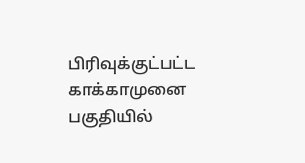பிரிவுக்குட்பட்ட காக்காமுனை பகுதியில்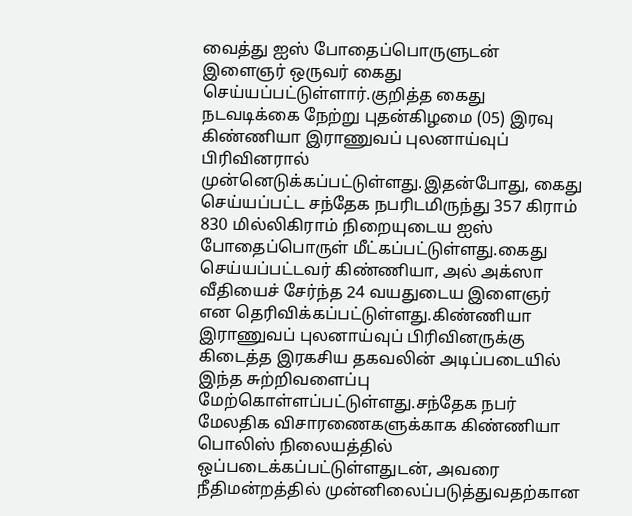வைத்து ஐஸ் போதைப்பொருளுடன் இளைஞர் ஒருவர் கைது செய்யப்பட்டுள்ளார்.குறித்த கைது நடவடிக்கை நேற்று புதன்கிழமை (05) இரவு கிண்ணியா இராணுவப் புலனாய்வுப் பிரிவினரால் முன்னெடுக்கப்பட்டுள்ளது.இதன்போது, கைது செய்யப்பட்ட சந்தேக நபரிடமிருந்து 357 கிராம் 830 மில்லிகிராம் நிறையுடைய ஐஸ் போதைப்பொருள் மீட்கப்பட்டுள்ளது.கைது செய்யப்பட்டவர் கிண்ணியா, அல் அக்ஸா வீதியைச் சேர்ந்த 24 வயதுடைய இளைஞர் என தெரிவிக்கப்பட்டுள்ளது.கிண்ணியா இராணுவப் புலனாய்வுப் பிரிவினருக்கு கிடைத்த இரகசிய தகவலின் அடிப்படையில் இந்த சுற்றிவளைப்பு மேற்கொள்ளப்பட்டுள்ளது.சந்தேக நபர் மேலதிக விசாரணைகளுக்காக கிண்ணியா பொலிஸ் நிலையத்தில் ஒப்படைக்கப்பட்டுள்ளதுடன், அவரை நீதிமன்றத்தில் முன்னிலைப்படுத்துவதற்கான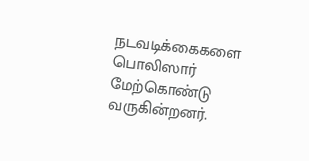நடவடிக்கைகளை பொலிஸார் மேற்கொண்டு வருகின்றனர்.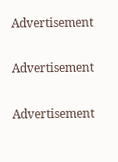Advertisement

Advertisement

Advertisement